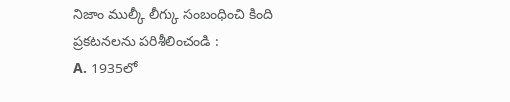నిజాం ముల్కీ లీగ్కు సంబంధించి కింది ప్రకటనలను పరిశీలించండి :
A. 1935లో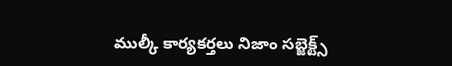ముల్కీ కార్యకర్తలు నిజాం సబ్జెక్ట్స్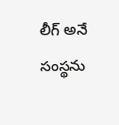లీగ్ అనే సంస్థను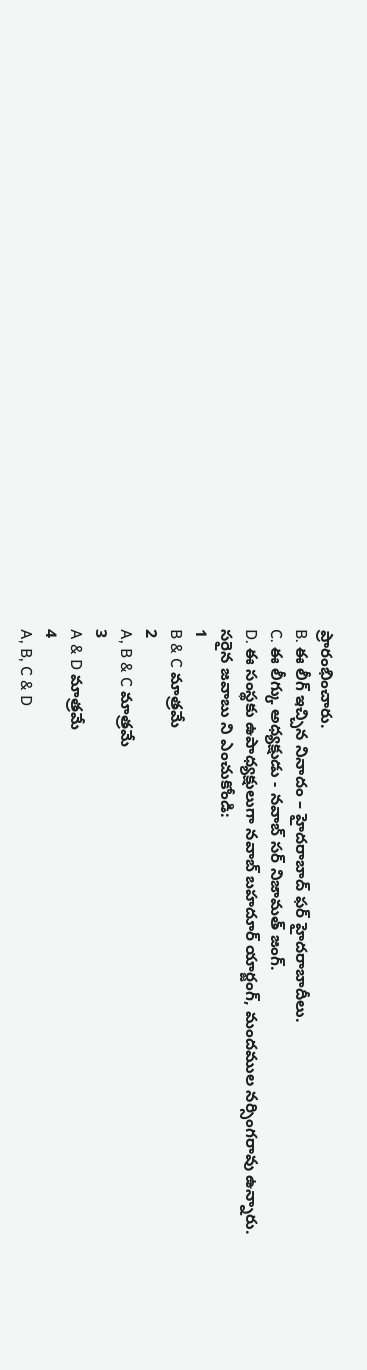ప్రారంభించారు.
B. ఈ లీగ్ ఇచ్చిన నినాదం – హైదరాబాద్ ఫర్ హైదరాబాదీలు.
C. ఈ లీగ్కు అధ్యక్షుడు - నవాబ్ సర్ నిజామత్ జంగ్.
D. ఈ సంస్థకు ఉపాధ్యక్షులుగా నవాబ్ బహదూర్ యార్జంగ్, మందముల నర్సింగరావు ఉన్నారు.
సరైన జవాబు ని ఎంచుకోండి:
1
B & C మాత్రమే
2
A, B & C మాత్రమే
3
A & D మాత్రమే
4
A, B, C & D